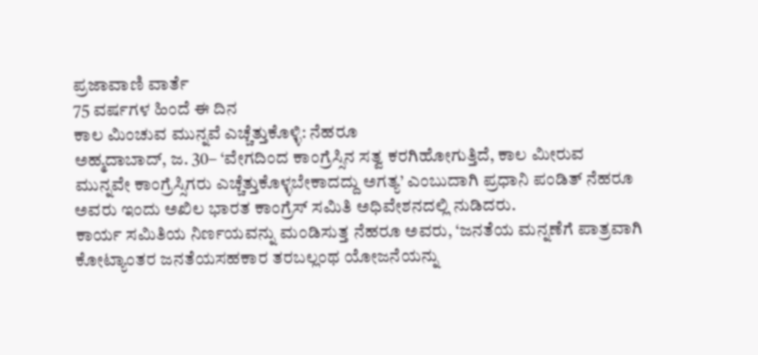ಪ್ರಜಾವಾಣಿ ವಾರ್ತೆ
75 ವರ್ಷಗಳ ಹಿಂದೆ ಈ ದಿನ
ಕಾಲ ಮಿಂಚುವ ಮುನ್ನವೆ ಎಚ್ಚೆತ್ತುಕೊಳ್ಳಿ: ನೆಹರೂ
ಅಹ್ಮದಾಬಾದ್, ಜ. 30– ‘ವೇಗದಿಂದ ಕಾಂಗ್ರೆಸ್ಸಿನ ಸತ್ವ ಕರಗಿಹೋಗುತ್ತಿದೆ, ಕಾಲ ಮೀರುವ ಮುನ್ನವೇ ಕಾಂಗ್ರೆಸ್ಸಿಗರು ಎಚ್ಚೆತ್ತುಕೊಳ್ಳಬೇಕಾದದ್ದು ಅಗತ್ಯ’ ಎಂಬುದಾಗಿ ಪ್ರಧಾನಿ ಪಂಡಿತ್ ನೆಹರೂ ಅವರು ಇಂದು ಅಖಿಲ ಭಾರತ ಕಾಂಗ್ರೆಸ್ ಸಮಿತಿ ಅಧಿವೇಶನದಲ್ಲಿ ನುಡಿದರು.
ಕಾರ್ಯ ಸಮಿತಿಯ ನಿರ್ಣಯವನ್ನು ಮಂಡಿಸುತ್ತ ನೆಹರೂ ಅವರು, ‘ಜನತೆಯ ಮನ್ನಣೆಗೆ ಪಾತ್ರವಾಗಿ ಕೋಟ್ಯಾಂತರ ಜನತೆಯಸಹಕಾರ ತರಬಲ್ಲಂಥ ಯೋಜನೆಯನ್ನು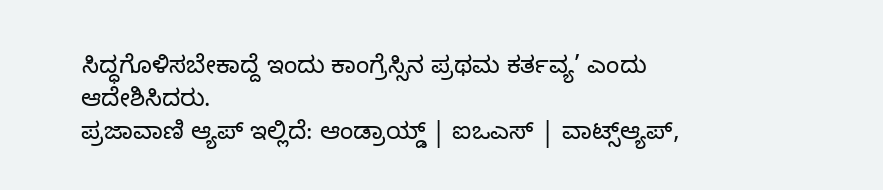ಸಿದ್ಧಗೊಳಿಸಬೇಕಾದ್ದೆ ಇಂದು ಕಾಂಗ್ರೆಸ್ಸಿನ ಪ್ರಥಮ ಕರ್ತವ್ಯ’ ಎಂದು ಆದೇಶಿಸಿದರು.
ಪ್ರಜಾವಾಣಿ ಆ್ಯಪ್ ಇಲ್ಲಿದೆ: ಆಂಡ್ರಾಯ್ಡ್ | ಐಒಎಸ್ | ವಾಟ್ಸ್ಆ್ಯಪ್,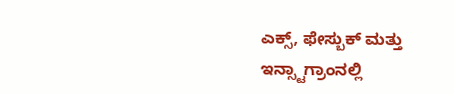ಎಕ್ಸ್, ಫೇಸ್ಬುಕ್ ಮತ್ತು ಇನ್ಸ್ಟಾಗ್ರಾಂನಲ್ಲಿ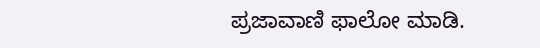ಪ್ರಜಾವಾಣಿ ಫಾಲೋ ಮಾಡಿ.